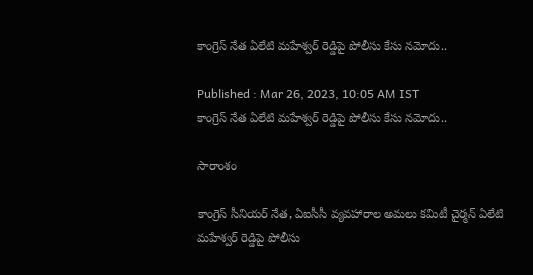కాంగ్రెస్ నేత ఏలేటి మహేశ్వర్ రెడ్డిపై పోలీసు కేసు నమోదు..

Published : Mar 26, 2023, 10:05 AM IST
కాంగ్రెస్ నేత ఏలేటి మహేశ్వర్ రెడ్డిపై పోలీసు కేసు నమోదు..

సారాంశం

కాంగ్రెస్ సీనియర్ నేత, ఏఐసీసీ వ్యవహారాల అమలు కమిటీ చైర్మన్ ఏలేటి మహేశ్వర్ రెడ్డిపై పోలీసు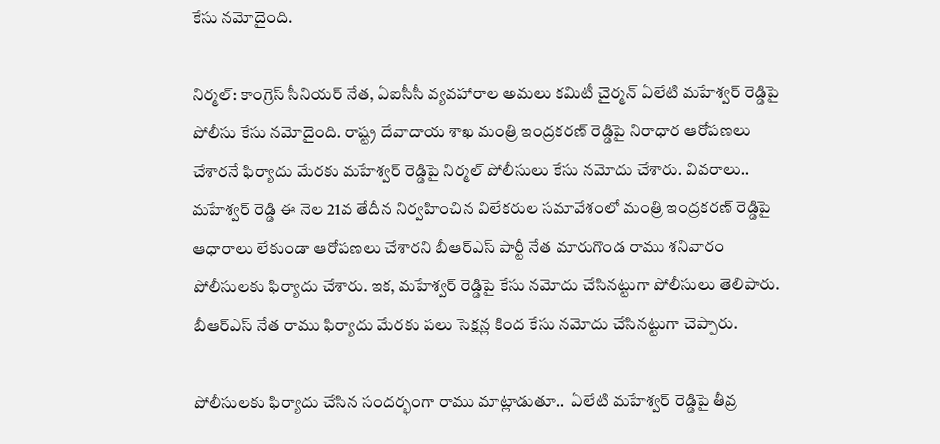కేసు నమోదైంది.

నిర్మల్: కాంగ్రెస్ సీనియర్ నేత, ఏఐసీసీ వ్యవహారాల అమలు కమిటీ చైర్మన్ ఏలేటి మహేశ్వర్ రెడ్డిపై పోలీసు కేసు నమోదైంది. రాష్ట్ర దేవాదాయ శాఖ మంత్రి ఇంద్రకరణ్ రెడ్డిపై నిరాధార ఆరోపణలు చేశారనే ఫిర్యాదు మేరకు మహేశ్వర్ రెడ్డిపై నిర్మల్ పోలీసులు కేసు నమోదు చేశారు. వివరాలు.. మహేశ్వర్ రెడ్డి ఈ నెల 21వ తేదీన నిర్వహించిన విలేకరుల సమావేశంలో మంత్రి ఇంద్రకరణ్ రెడ్డిపై ఆధారాలు లేకుండా ఆరోపణలు చేశారని బీఆర్‌ఎస్ పార్టీ నేత మారుగొండ రాము శనివారం పోలీసులకు ఫిర్యాదు చేశారు. ఇక, మహేశ్వర్ రెడ్డిపై కేసు నమోదు చేసినట్టుగా పోలీసులు తెలిపారు. బీఆర్ఎస్ నేత రాము ఫిర్యాదు మేరకు పలు సెక్షన్ల కింద కేసు నమోదు చేసినట్టుగా చెప్పారు.

పోలీసులకు ఫిర్యాదు చేసిన సందర్భంగా రాము మాట్లాడుతూ..  ఏలేటి మహేశ్వర్ రెడ్డిపై తీవ్ర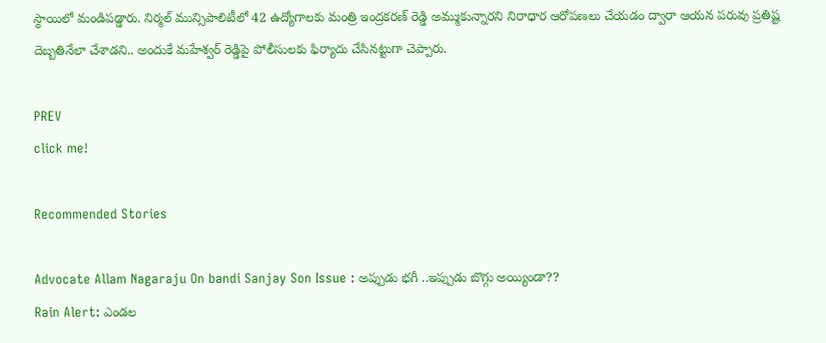స్థాయిలో మండిపడ్డారు. నిర్మల్ మున్సిపాలిటీలో 42 ఉద్యోగాలకు మంత్రి ఇంద్రకరణ్‌ రెడ్డి అమ్ముకున్నారని నిరాధార ఆరోపణలు చేయడం ద్వారా ఆయన పరువు ప్రతిష్ట దెబ్బతినేలా చేశాడని.. అందుకే మహేశ్వర్ రెడ్డిపై పోలీసులకు ఫిర్యాదు చేసినట్టుగా చెప్పారు.

PREV
click me!

Recommended Stories

Advocate Allam Nagaraju On bandi Sanjay Son Issue : అప్పుడు భగీ ..ఇప్పుడు బొగ్గు అయ్యిండా??
Rain Alert: ఎండల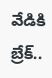వేడికి బ్రేక్..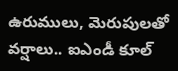ఉరుములు, మెరుపులతో వర్షాలు.. ఐఎండీ కూల్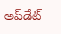అప్‌డేట్